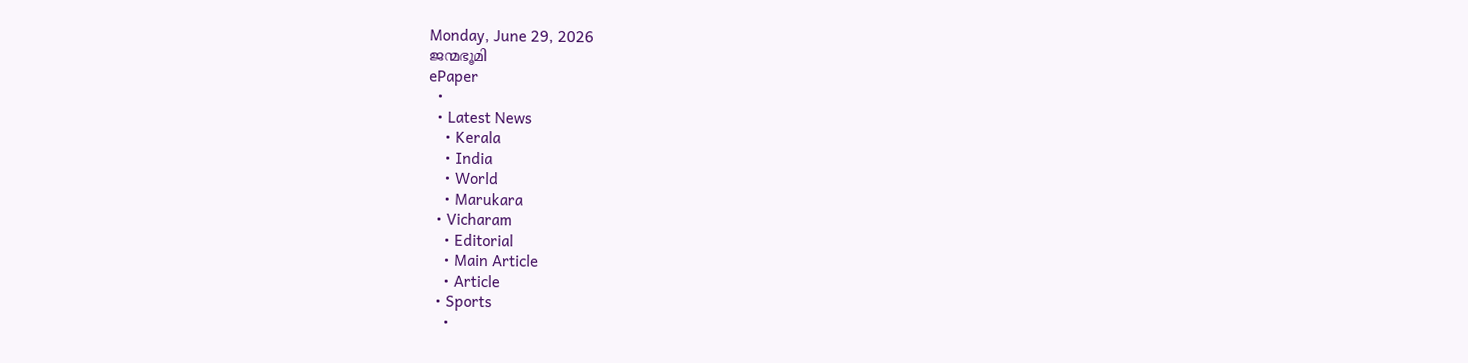Monday, June 29, 2026
ജന്മഭൂമി
ePaper
  •
  • Latest News
    • Kerala
    • India
    • World
    • Marukara
  • Vicharam
    • Editorial
    • Main Article
    • Article
  • Sports
    •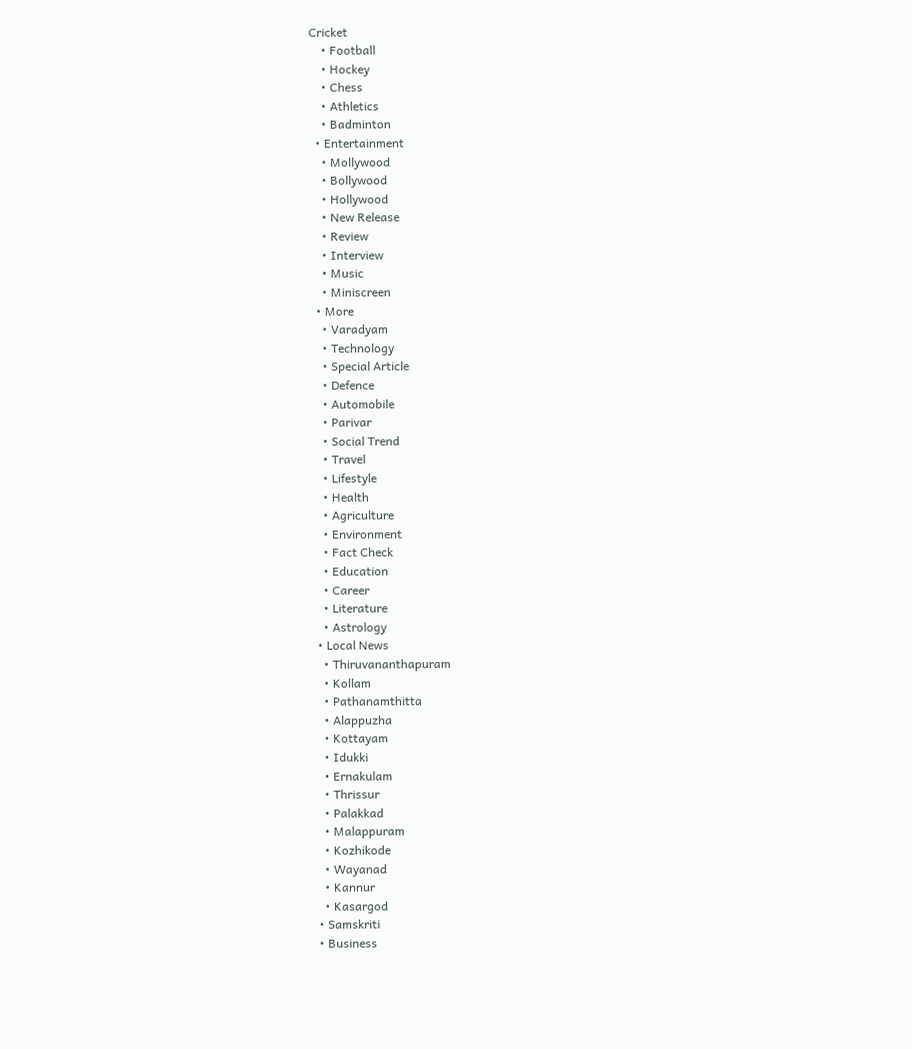Cricket
    • Football
    • Hockey
    • Chess
    • Athletics
    • Badminton
  • Entertainment
    • Mollywood
    • Bollywood
    • Hollywood
    • New Release
    • Review
    • Interview
    • Music
    • Miniscreen
  • More
    • Varadyam
    • Technology
    • Special Article
    • Defence
    • Automobile
    • Parivar
    • Social Trend
    • Travel
    • Lifestyle
    • Health
    • Agriculture
    • Environment
    • Fact Check
    • Education
    • Career
    • Literature
    • Astrology
  • Local News
    • Thiruvananthapuram
    • Kollam
    • Pathanamthitta
    • Alappuzha
    • Kottayam
    • Idukki
    • Ernakulam
    • Thrissur
    • Palakkad
    • Malappuram
    • Kozhikode
    • Wayanad
    • Kannur
    • Kasargod
  • Samskriti
  • Business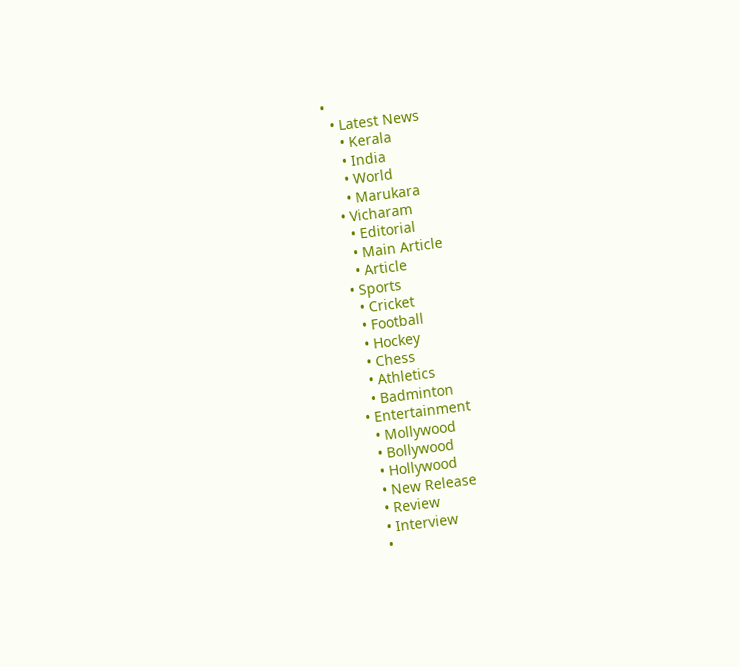•
  • Latest News
    • Kerala
    • India
    • World
    • Marukara
  • Vicharam
    • Editorial
    • Main Article
    • Article
  • Sports
    • Cricket
    • Football
    • Hockey
    • Chess
    • Athletics
    • Badminton
  • Entertainment
    • Mollywood
    • Bollywood
    • Hollywood
    • New Release
    • Review
    • Interview
    •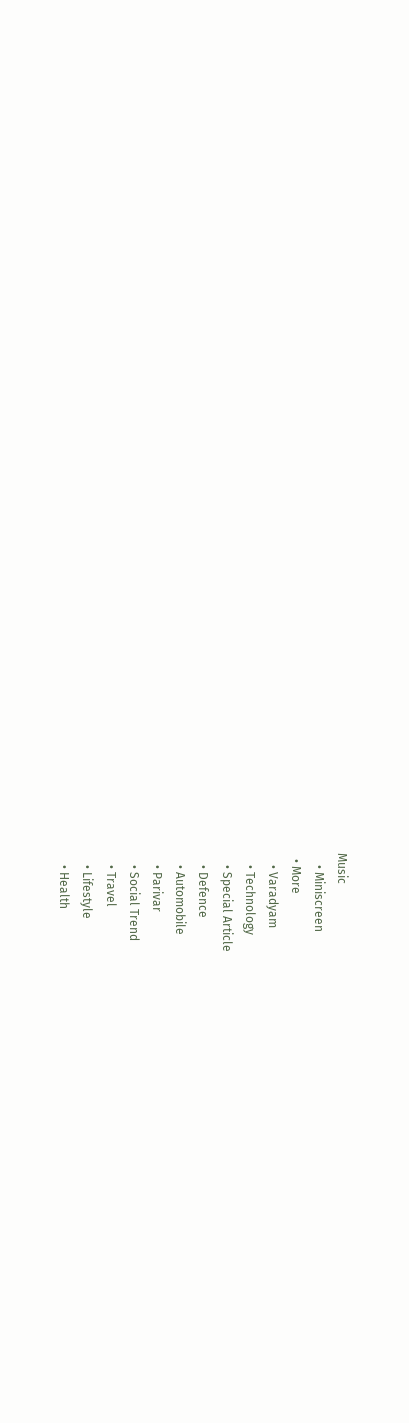Music
    • Miniscreen
  • More
    • Varadyam
    • Technology
    • Special Article
    • Defence
    • Automobile
    • Parivar
    • Social Trend
    • Travel
    • Lifestyle
    • Health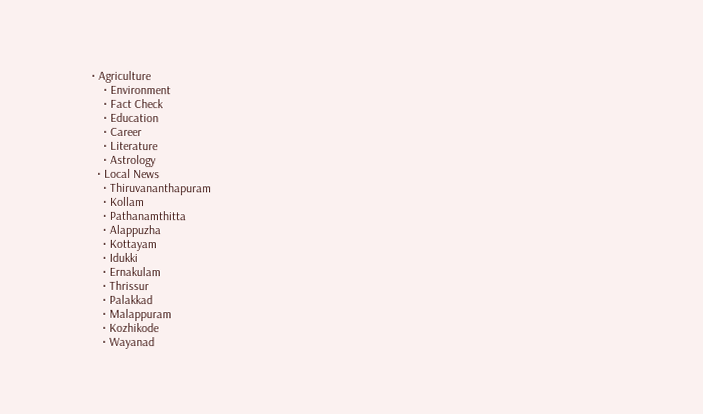• Agriculture
    • Environment
    • Fact Check
    • Education
    • Career
    • Literature
    • Astrology
  • Local News
    • Thiruvananthapuram
    • Kollam
    • Pathanamthitta
    • Alappuzha
    • Kottayam
    • Idukki
    • Ernakulam
    • Thrissur
    • Palakkad
    • Malappuram
    • Kozhikode
    • Wayanad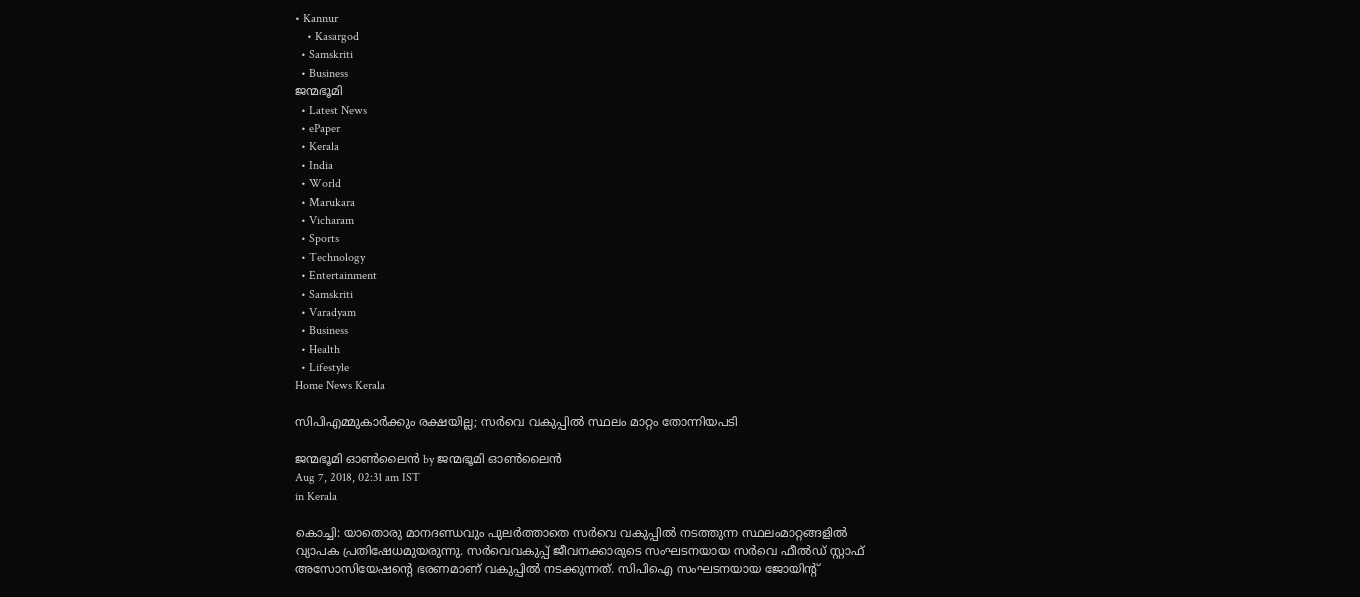• Kannur
    • Kasargod
  • Samskriti
  • Business
ജന്മഭൂമി
  • Latest News
  • ePaper
  • Kerala
  • India
  • World
  • Marukara
  • Vicharam
  • Sports
  • Technology
  • Entertainment
  • Samskriti
  • Varadyam
  • Business
  • Health
  • Lifestyle
Home News Kerala

സിപിഎമ്മുകാർക്കും രക്ഷയില്ല; സർവെ വകുപ്പിൽ സ്ഥലം മാറ്റം തോന്നിയപടി

ജന്മഭൂമി ഓണ്‍ലൈന്‍ by ജന്മഭൂമി ഓണ്‍ലൈന്‍
Aug 7, 2018, 02:31 am IST
in Kerala

കൊച്ചി: യാതൊരു മാനദണ്ഡവും പുലര്‍ത്താതെ സര്‍വെ വകുപ്പില്‍ നടത്തുന്ന സ്ഥലംമാറ്റങ്ങളില്‍ വ്യാപക പ്രതിഷേധമുയരുന്നു. സര്‍വെവകുപ്പ് ജീവനക്കാരുടെ സംഘടനയായ സര്‍വെ ഫീല്‍ഡ് സ്റ്റാഫ് അസോസിയേഷന്റെ ഭരണമാണ് വകുപ്പില്‍ നടക്കുന്നത്. സിപിഐ സംഘടനയായ ജോയിന്റ്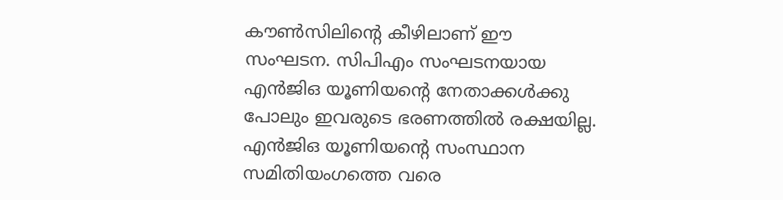കൗണ്‍സിലിന്റെ കീഴിലാണ് ഈ സംഘടന. സിപിഎം സംഘടനയായ എന്‍ജിഒ യൂണിയന്റെ നേതാക്കള്‍ക്കു പോലും ഇവരുടെ ഭരണത്തില്‍ രക്ഷയില്ല. എന്‍ജിഒ യൂണിയന്റെ സംസ്ഥാന സമിതിയംഗത്തെ വരെ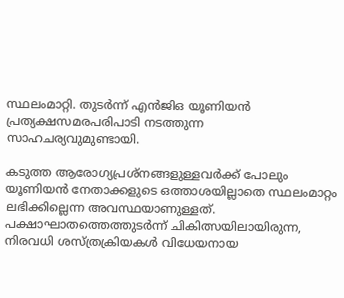സ്ഥലംമാറ്റി. തുടര്‍ന്ന് എന്‍ജിഒ യൂണിയന്‍ പ്രത്യക്ഷസമരപരിപാടി നടത്തുന്ന സാഹചര്യവുമുണ്ടായി.

കടുത്ത ആരോഗ്യപ്രശ്‌നങ്ങളുള്ളവര്‍ക്ക് പോലും യൂണിയന്‍ നേതാക്കളുടെ ഒത്താശയില്ലാതെ സ്ഥലംമാറ്റം ലഭിക്കില്ലെന്ന അവസ്ഥയാണുള്ളത്. പക്ഷാഘാതത്തെത്തുടര്‍ന്ന് ചികിത്സയിലായിരുന്ന, നിരവധി ശസ്ത്രക്രിയകള്‍ വിധേയനായ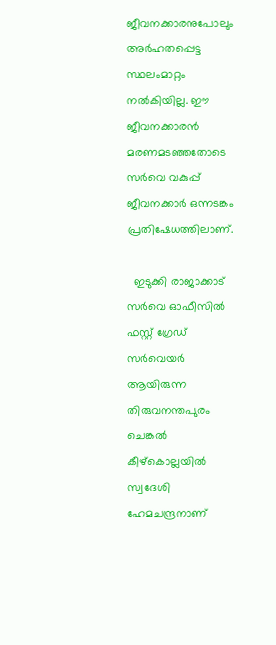ജീവനക്കാരനുപോലും അര്‍ഹതപ്പെട്ട സ്ഥലംമാറ്റം നല്‍കിയില്ല. ഈ ജീവനക്കാരന്‍ മരണമടഞ്ഞതോടെ സര്‍വെ വകുപ്പ് ജീവനക്കാര്‍ ഒന്നടങ്കം പ്രതിഷേധത്തിലാണ്.

  ഇടുക്കി രാജാക്കാട് സര്‍വെ ഓഫീസില്‍ ഫസ്റ്റ് ഗ്രേഡ് സര്‍വെയര്‍ ആയിരുന്ന തിരുവനന്തപുരം ചെങ്കല്‍ കീഴ്‌കൊല്ലയില്‍ സ്വദേശി ഹേമചന്ദ്രനാണ്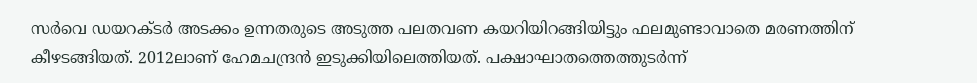സര്‍വെ ഡയറക്ടര്‍ അടക്കം ഉന്നതരുടെ അടുത്ത പലതവണ കയറിയിറങ്ങിയിട്ടും ഫലമുണ്ടാവാതെ മരണത്തിന് കീഴടങ്ങിയത്. 2012ലാണ് ഹേമചന്ദ്രന്‍ ഇടുക്കിയിലെത്തിയത്. പക്ഷാഘാതത്തെത്തുടര്‍ന്ന്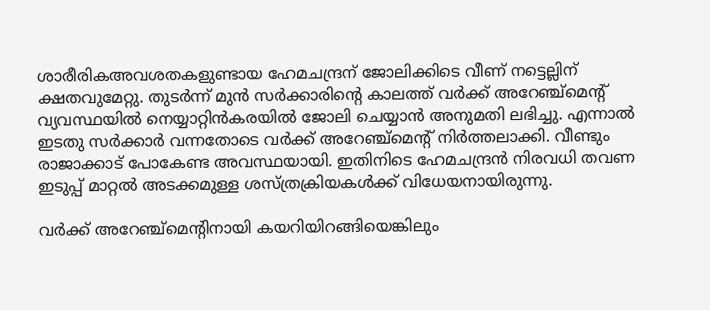ശാരീരികഅവശതകളുണ്ടായ ഹേമചന്ദ്രന് ജോലിക്കിടെ വീണ് നട്ടെല്ലിന് ക്ഷതവുമേറ്റു. തുടര്‍ന്ന് മുന്‍ സര്‍ക്കാരിന്റെ കാലത്ത് വര്‍ക്ക് അറേഞ്ച്‌മെന്റ് വ്യവസ്ഥയില്‍ നെയ്യാറ്റിന്‍കരയില്‍ ജോലി ചെയ്യാന്‍ അനുമതി ലഭിച്ചു. എന്നാല്‍ ഇടതു സര്‍ക്കാര്‍ വന്നതോടെ വര്‍ക്ക് അറേഞ്ച്‌മെന്റ് നിര്‍ത്തലാക്കി. വീണ്ടും രാജാക്കാട് പോകേണ്ട അവസ്ഥയായി. ഇതിനിടെ ഹേമചന്ദ്രന്‍ നിരവധി തവണ ഇടുപ്പ് മാറ്റല്‍ അടക്കമുള്ള ശസ്ത്രക്രിയകള്‍ക്ക് വിധേയനായിരുന്നു.

വര്‍ക്ക് അറേഞ്ച്‌മെന്റിനായി കയറിയിറങ്ങിയെങ്കിലും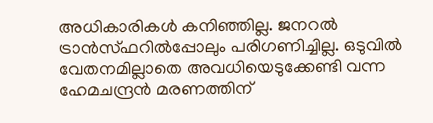അധികാരികള്‍ കനിഞ്ഞില്ല. ജനറല്‍ ട്രാന്‍സ്ഫറില്‍പ്പോലും പരിഗണിച്ചില്ല. ഒടുവില്‍ വേതനമില്ലാതെ അവധിയെടുക്കേണ്ടി വന്ന ഹേമചന്ദ്രന്‍ മരണത്തിന്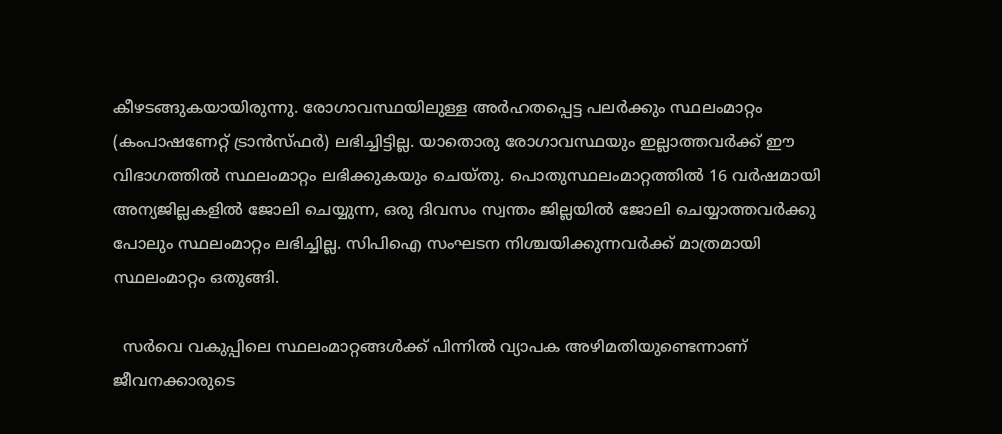കീഴടങ്ങുകയായിരുന്നു. രോഗാവസ്ഥയിലുള്ള അര്‍ഹതപ്പെട്ട പലര്‍ക്കും സ്ഥലംമാറ്റം (കംപാഷണേറ്റ് ട്രാന്‍സ്ഫര്‍) ലഭിച്ചിട്ടില്ല. യാതൊരു രോഗാവസ്ഥയും ഇല്ലാത്തവര്‍ക്ക് ഈ വിഭാഗത്തില്‍ സ്ഥലംമാറ്റം ലഭിക്കുകയും ചെയ്തു. പൊതുസ്ഥലംമാറ്റത്തില്‍ 16 വര്‍ഷമായി അന്യജില്ലകളില്‍ ജോലി ചെയ്യുന്ന, ഒരു ദിവസം സ്വന്തം ജില്ലയില്‍ ജോലി ചെയ്യാത്തവര്‍ക്കു പോലും സ്ഥലംമാറ്റം ലഭിച്ചില്ല. സിപിഐ സംഘടന നിശ്ചയിക്കുന്നവര്‍ക്ക് മാത്രമായി സ്ഥലംമാറ്റം ഒതുങ്ങി.

  സര്‍വെ വകുപ്പിലെ സ്ഥലംമാറ്റങ്ങള്‍ക്ക് പിന്നില്‍ വ്യാപക അഴിമതിയുണ്ടെന്നാണ് ജീവനക്കാരുടെ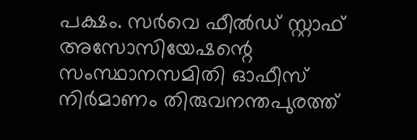പക്ഷം. സര്‍വെ ഫീല്‍ഡ് സ്റ്റാഫ് അസോസിയേഷന്റെ സംസ്ഥാനസമിതി ഓഫീസ് നിര്‍മാണം തിരുവനന്തപുരത്ത്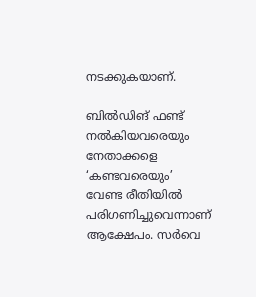നടക്കുകയാണ്.

ബില്‍ഡിങ് ഫണ്ട് നല്‍കിയവരെയും നേതാക്കളെ ‘കണ്ടവരെയും’ വേണ്ട രീതിയില്‍ പരിഗണിച്ചുവെന്നാണ് ആക്ഷേപം. സര്‍വെ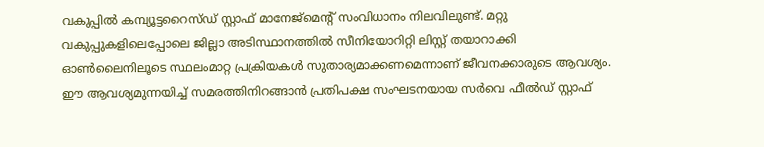വകുപ്പില്‍ കമ്പ്യൂട്ടറൈസ്ഡ് സ്റ്റാഫ് മാനേജ്‌മെന്റ് സംവിധാനം നിലവിലുണ്ട്. മറ്റു വകുപ്പുകളിലെപ്പോലെ ജില്ലാ അടിസ്ഥാനത്തില്‍ സീനിയോറിറ്റി ലിസ്റ്റ് തയാറാക്കി ഓണ്‍ലൈനിലൂടെ സ്ഥലംമാറ്റ പ്രക്രിയകള്‍ സുതാര്യമാക്കണമെന്നാണ് ജീവനക്കാരുടെ ആവശ്യം. ഈ ആവശ്യമുന്നയിച്ച് സമരത്തിനിറങ്ങാന്‍ പ്രതിപക്ഷ സംഘടനയായ സര്‍വെ ഫീല്‍ഡ് സ്റ്റാഫ്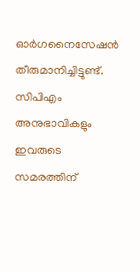ഓര്‍ഗനൈസേഷന്‍ തീരുമാനിച്ചിട്ടുണ്ട്. സിപിഎം അനുഭാവികളും ഇവരുടെ സമരത്തിന്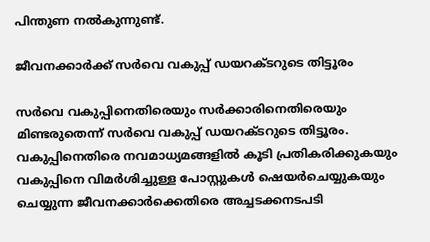പിന്തുണ നല്‍കുന്നുണ്ട്.

ജീവനക്കാര്‍ക്ക് സര്‍വെ വകുപ്പ് ഡയറക്ടറുടെ തിട്ടൂരം

സര്‍വെ വകുപ്പിനെതിരെയും സര്‍ക്കാരിനെതിരെയും മിണ്ടരുതെന്ന് സര്‍വെ വകുപ്പ് ഡയറക്ടറുടെ തിട്ടൂരം. വകുപ്പിനെതിരെ നവമാധ്യമങ്ങളില്‍ കൂടി പ്രതികരിക്കുകയും വകുപ്പിനെ വിമര്‍ശിച്ചുള്ള പോസ്റ്റുകള്‍ ഷെയര്‍ചെയ്യുകയും ചെയ്യുന്ന ജീവനക്കാര്‍ക്കെതിരെ അച്ചടക്കനടപടി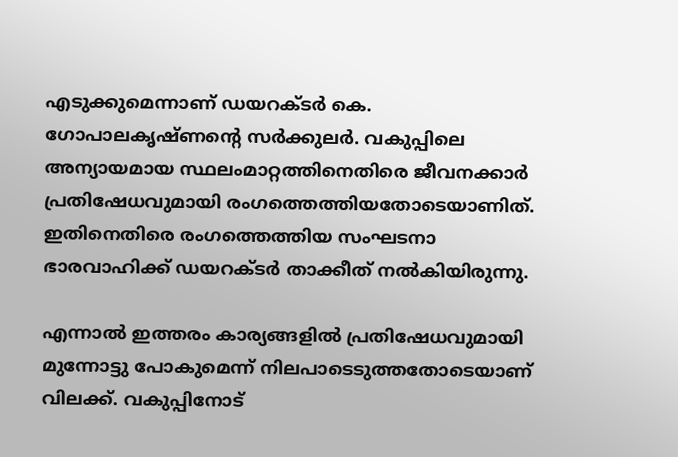എടുക്കുമെന്നാണ് ഡയറക്ടര്‍ കെ. ഗോപാലകൃഷ്ണന്റെ സര്‍ക്കുലര്‍. വകുപ്പിലെ അന്യായമായ സ്ഥലംമാറ്റത്തിനെതിരെ ജീവനക്കാര്‍ പ്രതിഷേധവുമായി രംഗത്തെത്തിയതോടെയാണിത്. ഇതിനെതിരെ രംഗത്തെത്തിയ സംഘടനാ ഭാരവാഹിക്ക് ഡയറക്ടര്‍ താക്കീത് നല്‍കിയിരുന്നു.

എന്നാല്‍ ഇത്തരം കാര്യങ്ങളില്‍ പ്രതിഷേധവുമായി മുന്നോട്ടു പോകുമെന്ന് നിലപാടെടുത്തതോടെയാണ് വിലക്ക്. വകുപ്പിനോട്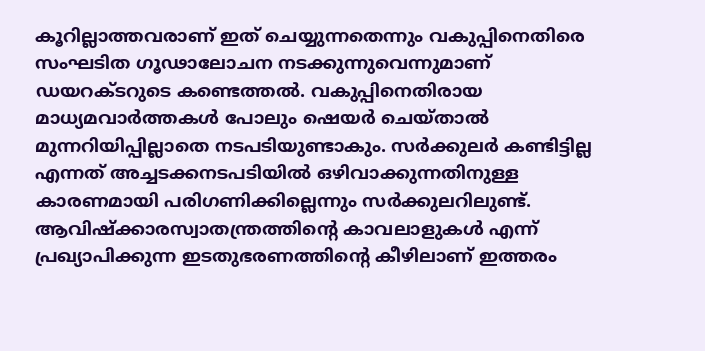കൂറില്ലാത്തവരാണ് ഇത് ചെയ്യുന്നതെന്നും വകുപ്പിനെതിരെ സംഘടിത ഗൂഢാലോചന നടക്കുന്നുവെന്നുമാണ് ഡയറക്ടറുടെ കണ്ടെത്തല്‍. വകുപ്പിനെതിരായ മാധ്യമവാര്‍ത്തകള്‍ പോലും ഷെയര്‍ ചെയ്താല്‍ മുന്നറിയിപ്പില്ലാതെ നടപടിയുണ്ടാകും. സര്‍ക്കുലര്‍ കണ്ടിട്ടില്ല എന്നത് അച്ചടക്കനടപടിയില്‍ ഒഴിവാക്കുന്നതിനുള്ള കാരണമായി പരിഗണിക്കില്ലെന്നും സര്‍ക്കുലറിലുണ്ട്. ആവിഷ്‌ക്കാരസ്വാതന്ത്രത്തിന്റെ കാവലാളുകള്‍ എന്ന് പ്രഖ്യാപിക്കുന്ന ഇടതുഭരണത്തിന്റെ കീഴിലാണ് ഇത്തരം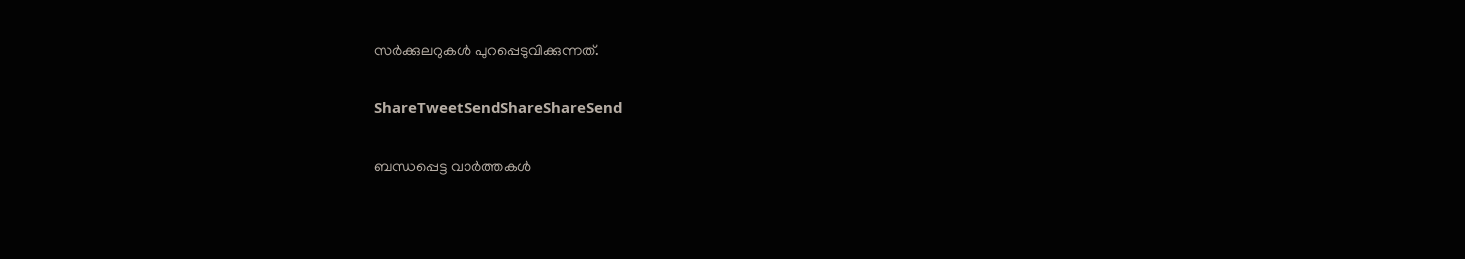സര്‍ക്കുലറുകള്‍ പുറപ്പെടുവിക്കുന്നത്.

ShareTweetSendShareShareSend

ബന്ധപ്പെട്ട വാര്‍ത്തകള്‍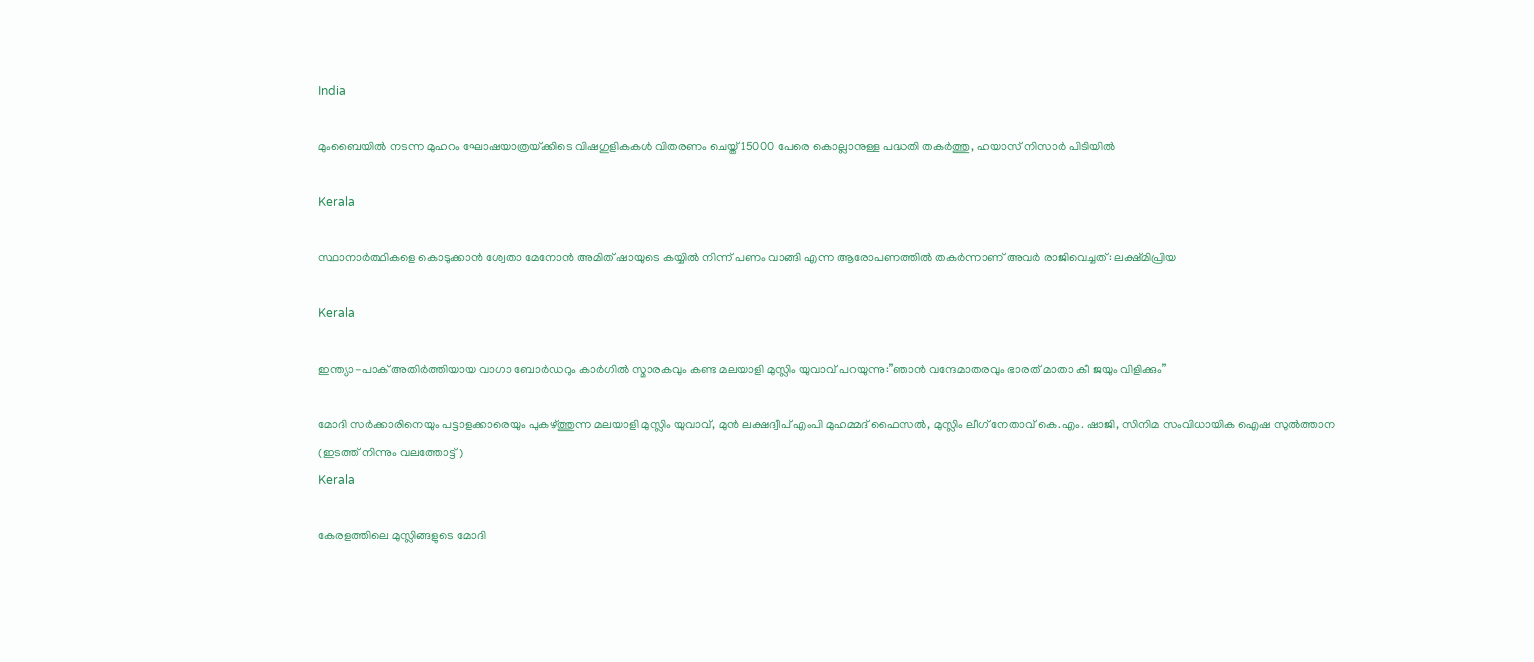India

മുംബൈയിൽ നടന്ന മുഹറം ഘോഷയാത്രയ്‌ക്കിടെ വിഷഗുളികകള്‍ വിതരണം ചെയ്ത് 15000 പേരെ കൊല്ലാനുള്ള പദ്ധതി തകര്‍ത്തു, ഹയാസ് നിസാര്‍ പിടിയില്‍

Kerala

സ്ഥാനാർത്ഥികളെ കൊടുക്കാൻ ശ്വേതാ മേനോൻ അമിത് ഷായുടെ കയ്യിൽ നിന്ന് പണം വാങ്ങി എന്ന ആരോപണത്തില്‍ തകര്‍ന്നാണ് അവര്‍ രാജിവെച്ചത്: ലക്ഷ്മിപ്രിയ

Kerala

ഇന്ത്യാ-പാക് അതിര്‍ത്തിയായ വാഗാ ബോര്‍ഡറും കാര്‍ഗില്‍ സ്മാരകവും കണ്ട മലയാളി മുസ്ലിം യുവാവ് പറയുന്നു:”ഞാന്‍ വന്ദേമാതരവും ഭാരത് മാതാ കീ ജയും വിളിക്കും”

മോദി സര്‍ക്കാരിനെയും പട്ടാളക്കാരെയും പുകഴ്ത്തുന്ന മലയാളി മുസ്ലിം യുവാവ്, മുന്‍ ലക്ഷദ്വീപ് എംപി മുഹമ്മദ് ഫൈസല്‍, മുസ്ലിം ലീഗ് നേതാവ് കെ.എം. ഷാജി, സിനിമ സംവിധായിക ഐഷ സുല്‍ത്താന (ഇടത്ത് നിന്നും വലത്തോട്ട്)
Kerala

കേരളത്തിലെ മുസ്ലിങ്ങളുടെ മോദി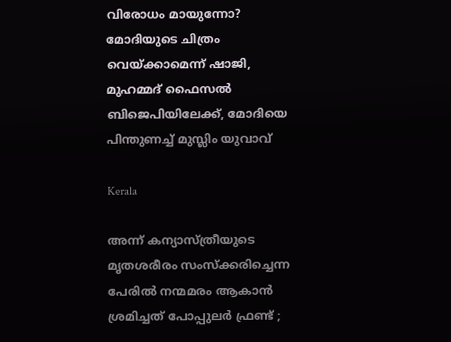വിരോധം മായുന്നോ? മോദിയുടെ ചിത്രം വെയ്‌ക്കാമെന്ന് ഷാജി, മുഹമ്മദ് ഫൈസല്‍ ബിജെപിയിലേക്ക്, മോദിയെ പിന്തുണച്ച് മുസ്ലിം യുവാവ്

Kerala

അന്ന് കന്യാസ്ത്രീയുടെ മൃതശരീരം സംസ്ക്കരിച്ചെന്ന പേരിൽ നന്മമരം ആകാൻ ശ്രമിച്ചത് പോപ്പുലർ ഫ്രണ്ട് ;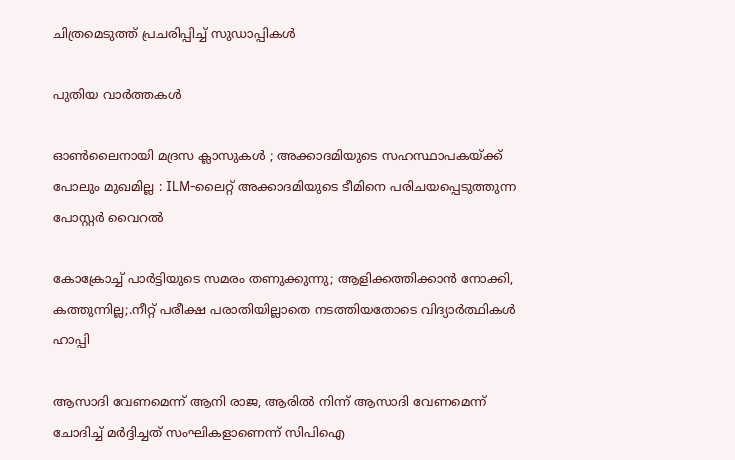ചിത്രമെടുത്ത് പ്രചരിപ്പിച്ച് സുഡാപ്പികൾ

പുതിയ വാര്‍ത്തകള്‍

ഓൺലൈനായി മദ്രസ ക്ലാസുകൾ ; അക്കാദമിയുടെ സഹസ്ഥാപകയ്‌ക്ക് പോലും മുഖമില്ല : ILM-ലൈറ്റ് അക്കാദമിയുടെ ടീമിനെ പരിചയപ്പെടുത്തുന്ന പോസ്റ്റർ വൈറൽ

കോക്രോച്ച് പാര്‍ട്ടിയുടെ സമരം തണുക്കുന്നു; ആളിക്കത്തിക്കാന്‍ നോക്കി, കത്തുന്നില്ല;.നീറ്റ് പരീക്ഷ പരാതിയില്ലാതെ നടത്തിയതോടെ വിദ്യാര്‍ത്ഥികള്‍ ഹാപ്പി

ആസാദി വേണമെന്ന് ആനി രാജ, ആരില്‍ നിന്ന് ആസാദി വേണമെന്ന് ചോദിച്ച് മര്‍ദ്ദിച്ചത് സംഘികളാണെന്ന് സിപിഐ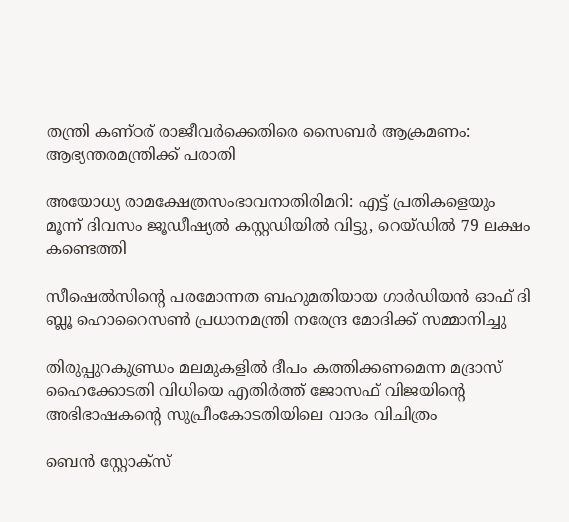തന്ത്രി കണ്ഠര് രാജീവര്‍ക്കെതിരെ സൈബര്‍ ആക്രമണം: ആഭ്യന്തരമന്ത്രിക്ക് പരാതി

അയോധ്യ രാമക്ഷേത്രസംഭാവനാതിരിമറി: എട്ട് പ്രതികളെയും മൂന്ന് ദിവസം ജൂഡീഷ്യല്‍ കസ്റ്റഡിയില്‍ വിട്ടു, റെയ്ഡില്‍ 79 ലക്ഷം കണ്ടെത്തി

സീഷെല്‍സിന്റെ പരമോന്നത ബഹുമതിയായ ഗാര്‍ഡിയന്‍ ഓഫ് ദി ബ്ലൂ ഹൊറൈസണ്‍ പ്രധാനമന്ത്രി നരേന്ദ്ര മോദിക്ക് സമ്മാനിച്ചു

തിരുപ്പുറകുണ്ഡ്രം മലമുകളില്‍ ദീപം കത്തിക്കണമെന്ന മദ്രാസ് ഹൈക്കോടതി വിധിയെ എതിര്‍ത്ത് ജോസഫ് വിജയിന്റെ അഭിഭാഷകന്റെ സുപ്രീംകോടതിയിലെ വാദം വിചിത്രം

ബെന്‍ സ്റ്റോക്സ്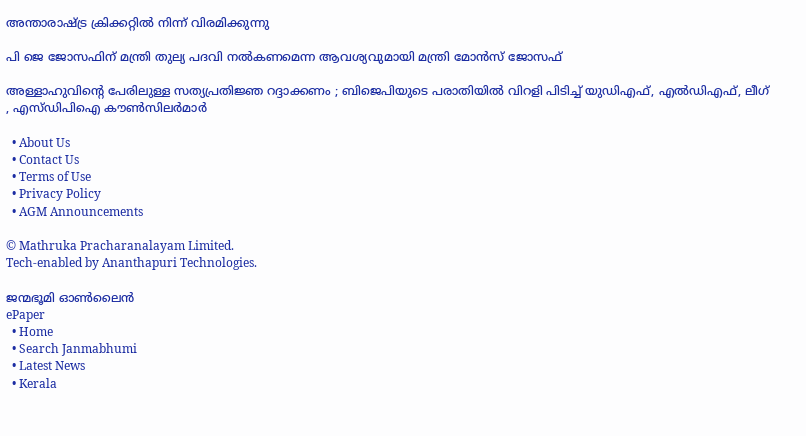അന്താരാഷ്‌ട്ര ക്രിക്കറ്റില്‍ നിന്ന് വിരമിക്കുന്നു

പി ജെ ജോസഫിന് മന്ത്രി തുല്യ പദവി നല്‍കണമെന്ന ആവശ്യവുമായി മന്ത്രി മോന്‍സ് ജോസഫ്

അള്ളാഹുവിന്റെ പേരിലുള്ള സത്യപ്രതിജ്ഞ റദ്ദാക്കണം ; ബിജെപിയുടെ പരാതിയിൽ വിറളി പിടിച്ച് യുഡിഎഫ്, എൽഡിഎഫ്, ലീഗ് , എസ്ഡിപിഐ കൗൺസിലർമാർ

  • About Us
  • Contact Us
  • Terms of Use
  • Privacy Policy
  • AGM Announcements

© Mathruka Pracharanalayam Limited.
Tech-enabled by Ananthapuri Technologies.

ജന്മഭൂമി ഓണ്‍ലൈന്‍
ePaper
  • Home
  • Search Janmabhumi
  • Latest News
  • Kerala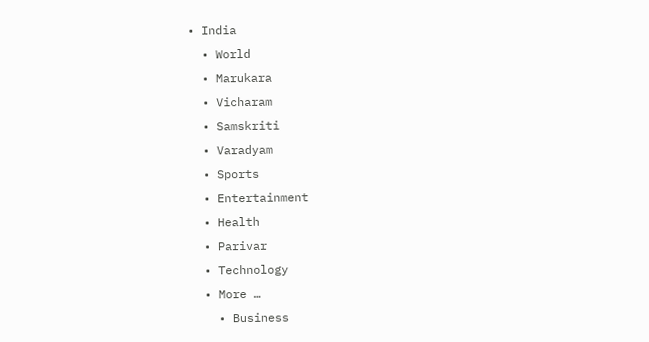• India
  • World
  • Marukara
  • Vicharam
  • Samskriti
  • Varadyam
  • Sports
  • Entertainment
  • Health
  • Parivar
  • Technology
  • More …
    • Business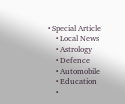• Special Article
    • Local News
    • Astrology
    • Defence
    • Automobile
    • Education
    •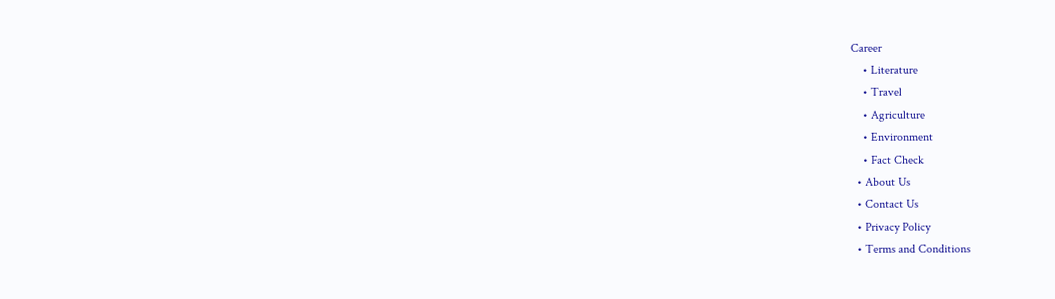Career
    • Literature
    • Travel
    • Agriculture
    • Environment
    • Fact Check
  • About Us
  • Contact Us
  • Privacy Policy
  • Terms and Conditions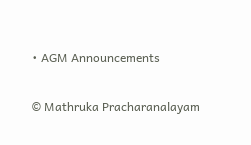• AGM Announcements

© Mathruka Pracharanalayam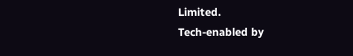Limited.
Tech-enabled by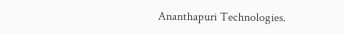Ananthapuri Technologies.